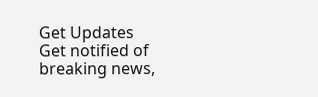Get Updates
Get notified of breaking news,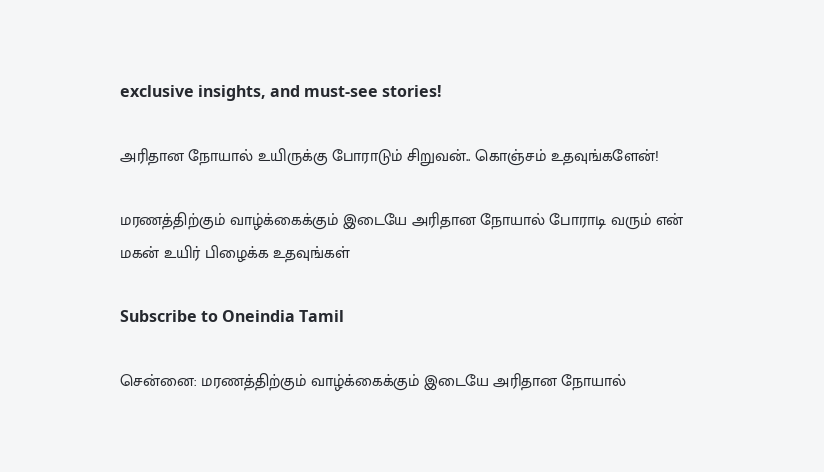exclusive insights, and must-see stories!

அரிதான நோயால் உயிருக்கு போராடும் சிறுவன்.. கொஞ்சம் உதவுங்களேன்!

மரணத்திற்கும் வாழ்க்கைக்கும் இடையே அரிதான நோயால் போராடி வரும் என் மகன் உயிர் பிழைக்க உதவுங்கள்

Subscribe to Oneindia Tamil

சென்னை: மரணத்திற்கும் வாழ்க்கைக்கும் இடையே அரிதான நோயால்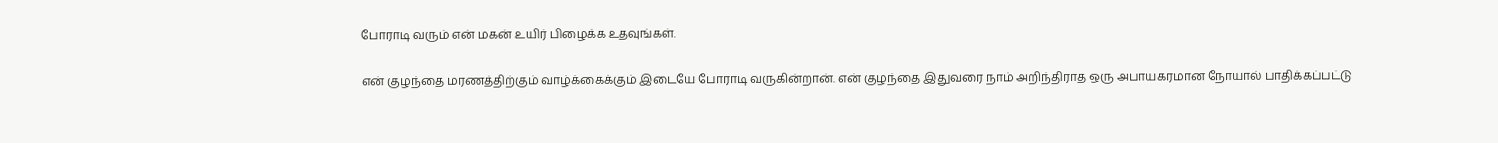போராடி வரும் என் மகன் உயிர் பிழைக்க உதவுங்கள்.

என் குழந்தை மரணத்திற்கும் வாழ்க்கைக்கும் இடையே போராடி வருகின்றான். என் குழந்தை இதுவரை நாம் அறிந்திராத ஒரு அபாயகரமான நோயால் பாதிக்கப்பட்டு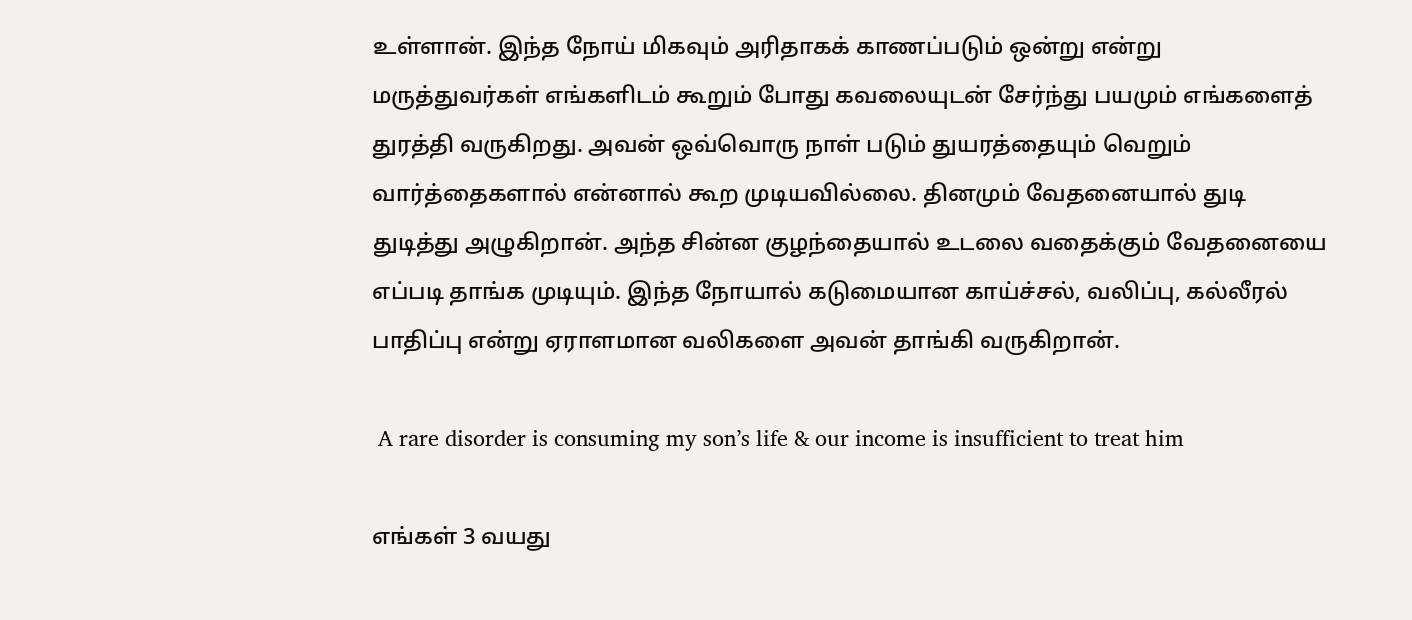உள்ளான். இந்த நோய் மிகவும் அரிதாகக் காணப்படும் ஒன்று என்று மருத்துவர்கள் எங்களிடம் கூறும் போது கவலையுடன் சேர்ந்து பயமும் எங்களைத் துரத்தி வருகிறது. அவன் ஒவ்வொரு நாள் படும் துயரத்தையும் வெறும் வார்த்தைகளால் என்னால் கூற முடியவில்லை. தினமும் வேதனையால் துடி துடித்து அழுகிறான். அந்த சின்ன குழந்தையால் உடலை வதைக்கும் வேதனையை எப்படி தாங்க முடியும். இந்த நோயால் கடுமையான காய்ச்சல், வலிப்பு, கல்லீரல் பாதிப்பு என்று ஏராளமான வலிகளை அவன் தாங்கி வருகிறான்.

 A rare disorder is consuming my son’s life & our income is insufficient to treat him

எங்கள் 3 வயது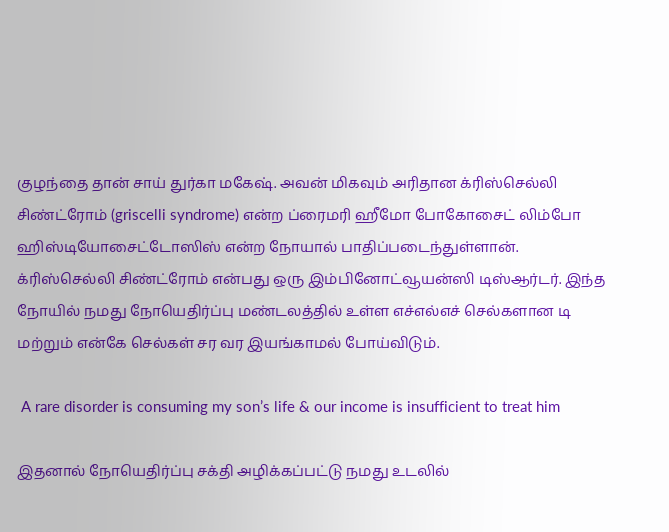குழந்தை தான் சாய் துர்கா மகேஷ். அவன் மிகவும் அரிதான க்ரிஸ்செல்லி சிண்ட்ரோம் (griscelli syndrome) என்ற ப்ரைமரி ஹீமோ போகோசைட் லிம்போ ஹிஸ்டியோசைட்டோஸிஸ் என்ற நோயால் பாதிப்படைந்துள்ளான்.
க்ரிஸ்செல்லி சிண்ட்ரோம் என்பது ஒரு இம்பினோட்வூயன்ஸி டிஸ்ஆர்டர். இந்த நோயில் நமது நோயெதிர்ப்பு மண்டலத்தில் உள்ள எச்எல்எச் செல்களான டி மற்றும் என்கே செல்கள் சர வர இயங்காமல் போய்விடும்.

 A rare disorder is consuming my son’s life & our income is insufficient to treat him

இதனால் நோயெதிர்ப்பு சக்தி அழிக்கப்பட்டு நமது உடலில்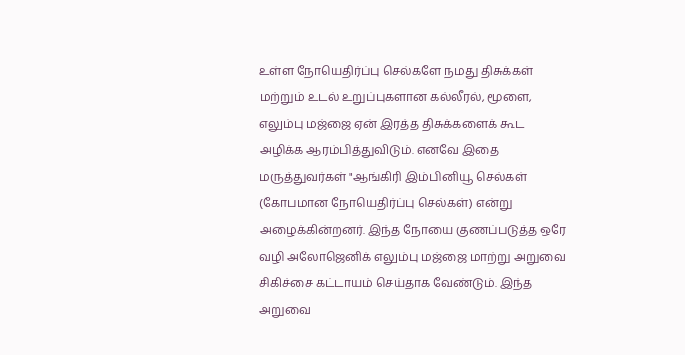உள்ள நோயெதிர்ப்பு செல்களே நமது திசுக்கள் மற்றும் உடல் உறுப்புகளான கல்லீரல், மூளை, எலும்பு மஜ்ஜை ஏன் இரத்த திசுக்களைக் கூட அழிக்க ஆரம்பித்துவிடும். எனவே இதை மருத்துவர்கள் "ஆங்கிரி இம்பினியூ செல்கள் (கோபமான நோயெதிர்ப்பு செல்கள்) என்று அழைக்கின்றனர். இந்த நோயை குணப்படுத்த ஒரே வழி அலோஜெனிக் எலும்பு மஜ்ஜை மாற்று அறுவை சிகிச்சை கட்டாயம் செய்தாக வேண்டும். இந்த அறுவை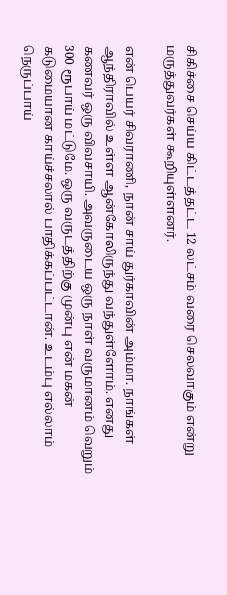சிகிச்சை செய்ய கிட்டத்தட்ட 12 லட்சம் வரை செலவாகும் என்று மருத்துவர்கள் கூறியுள்ளனர்.

என் பெயர் சிவராணி, நான் சாய் துர்காவின் அம்மா. நாங்கள் ஆந்திராவில் உள்ள ஆன்கோலிருந்து வந்துள்ளோம். எனது கணவர் ஒரு விவசாயி. அவருடைய ஒரு நாள் வருமானம் வெறும் 300 ரூபாய் மட்டுமே. ஒரு வருடத்திற்கு முன்பு என் மகன் கடுமையான காய்ச்சலால் பாதிக்கப்பட்டான். உடம்பு எல்லாம் நெருப்பாய்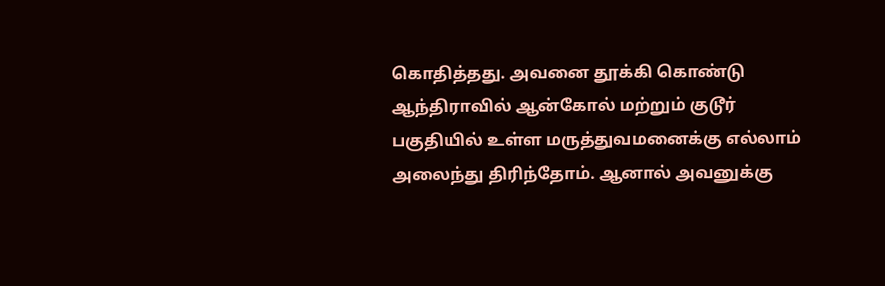கொதித்தது. அவனை தூக்கி கொண்டு ஆந்திராவில் ஆன்கோல் மற்றும் குடூர் பகுதியில் உள்ள மருத்துவமனைக்கு எல்லாம் அலைந்து திரிந்தோம். ஆனால் அவனுக்கு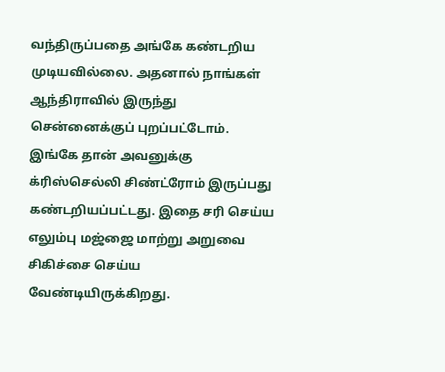வந்திருப்பதை அங்கே கண்டறிய முடியவில்லை. அதனால் நாங்கள் ஆந்திராவில் இருந்து சென்னைக்குப் புறப்பட்டோம். இங்கே தான் அவனுக்கு க்ரிஸ்செல்லி சிண்ட்ரோம் இருப்பது கண்டறியப்பட்டது. இதை சரி செய்ய எலும்பு மஜ்ஜை மாற்று அறுவை சிகிச்சை செய்ய வேண்டியிருக்கிறது.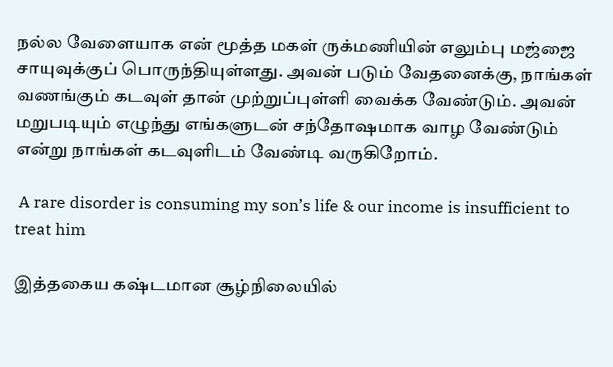நல்ல வேளையாக என் மூத்த மகள் ருக்மணியின் எலும்பு மஜ்ஜை சாயுவுக்குப் பொருந்தியுள்ளது. அவன் படும் வேதனைக்கு, நாங்கள் வணங்கும் கடவுள் தான் முற்றுப்புள்ளி வைக்க வேண்டும். அவன் மறுபடியும் எழுந்து எங்களுடன் சந்தோஷமாக வாழ வேண்டும் என்று நாங்கள் கடவுளிடம் வேண்டி வருகிறோம்.

 A rare disorder is consuming my son’s life & our income is insufficient to treat him

இத்தகைய கஷ்டமான சூழ்நிலையில்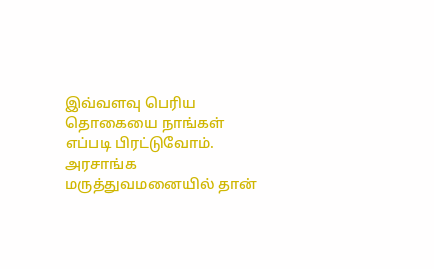இவ்வளவு பெரிய தொகையை நாங்கள் எப்படி பிரட்டுவோம். அரசாங்க மருத்துவமனையில் தான்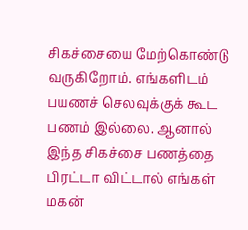சிகச்சையை மேற்கொண்டு வருகிறோம். எங்களிடம் பயணச் செலவுக்குக் கூட பணம் இல்லை. ஆனால் இந்த சிகச்சை பணத்தை பிரட்டா விட்டால் எங்கள் மகன்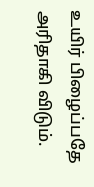உயிர் பிழைப்பதே அரிதாகி விடும்.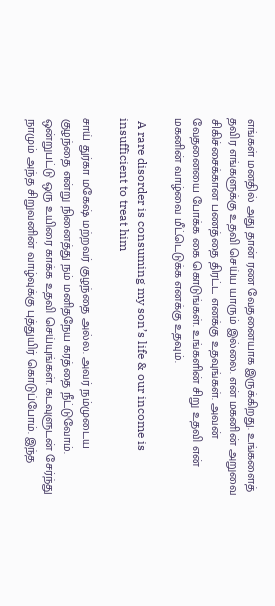எங்கள் மனதில் அது தான் ரண வேதனையாக இருக்கிறது. உங்களைத் தவிர எங்களுக்கு உதவி செய்ய யாரும் இல்லை. என் மகனின் அறுவை சிகிச்சைக்கான பணத்தை திரட்ட எனக்கு உதவுங்கள். அவன் வேதனையை போக்க கை கொடுங்கள். உங்களின் சிறு உதவி என் மகனின் வாழ்வை மீட்டெடுக்க எனக்கு உதவும்.

 A rare disorder is consuming my son’s life & our income is insufficient to treat him

சாய் துர்கா மகேஷ் மற்றவர் குழந்தை அல்ல. அவர் நம்முடைய குழந்தை என்று நினைத்து நம் மனிதநேய கரத்தை நீட்டுவோம். ஒன்றுபட்டு ஒரு உயிரை காக்க உதவி செய்யுங்கள். கடவுளுடன் சேர்ந்து நாமும் அந்த சிறுவனின் வாழ்வுக்கு புத்துயிர் கொடுப்போம். இந்த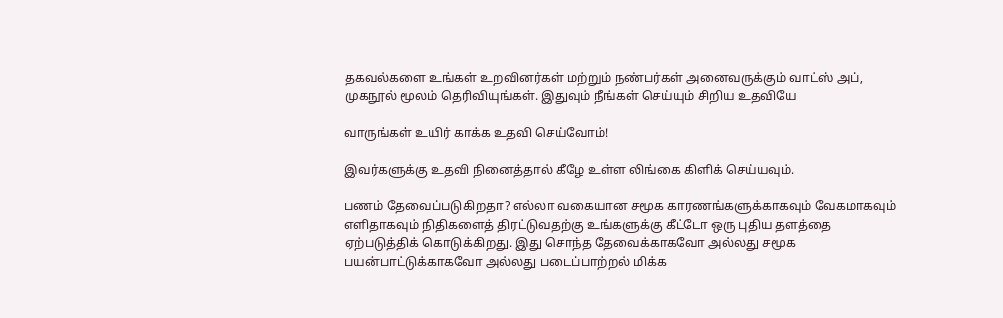தகவல்களை உங்கள் உறவினர்கள் மற்றும் நண்பர்கள் அனைவருக்கும் வாட்ஸ் அப், முகநூல் மூலம் தெரிவியுங்கள். இதுவும் நீங்கள் செய்யும் சிறிய உதவியே

வாருங்கள் உயிர் காக்க உதவி செய்வோம்!

இவர்களுக்கு உதவி நினைத்தால் கீழே உள்ள லிங்கை கிளிக் செய்யவும்.

பணம் தேவைப்படுகிறதா? எல்லா வகையான சமூக காரணங்களுக்காகவும் வேகமாகவும் எளிதாகவும் நிதிகளைத் திரட்டுவதற்கு உங்களுக்கு கீட்டோ ஒரு புதிய தளத்தை ஏற்படுத்திக் கொடுக்கிறது. இது சொந்த தேவைக்காகவோ அல்லது சமூக பயன்பாட்டுக்காகவோ அல்லது படைப்பாற்றல் மிக்க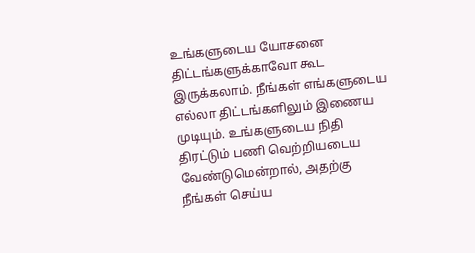உங்களுடைய யோசனை திட்டங்களுக்காவோ கூட இருக்கலாம். நீங்கள் எங்களுடைய எல்லா திட்டங்களிலும் இணைய முடியும். உங்களுடைய நிதி திரட்டும் பணி வெற்றியடைய வேண்டுமென்றால், அதற்கு நீங்கள் செய்ய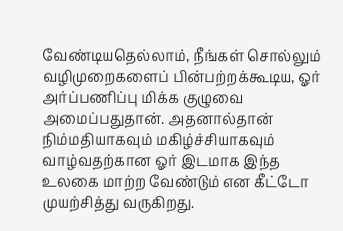வேண்டியதெல்லாம், நீங்கள் சொல்லும் வழிமுறைகளைப் பின்பற்றக்கூடிய, ஓர் அர்ப்பணிப்பு மிக்க குழுவை அமைப்பதுதான். அதனால்தான் நிம்மதியாகவும் மகிழ்ச்சியாகவும் வாழ்வதற்கான ஓர் இடமாக இந்த உலகை மாற்ற வேண்டும் என கீட்டோ முயற்சித்து வருகிறது.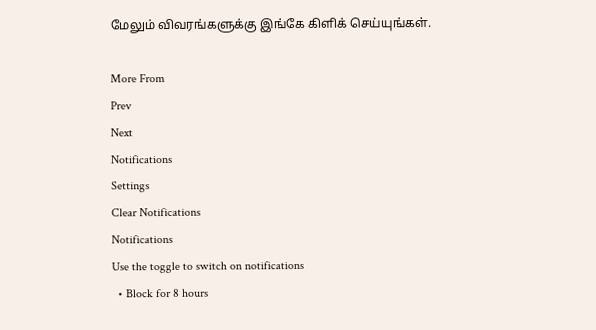மேலும் விவரங்களுக்கு இங்கே கிளிக் செய்யுங்கள்.

More From
Prev
Next
Notifications
Settings
Clear Notifications
Notifications
Use the toggle to switch on notifications
  • Block for 8 hours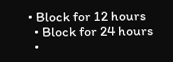• Block for 12 hours
  • Block for 24 hours
  •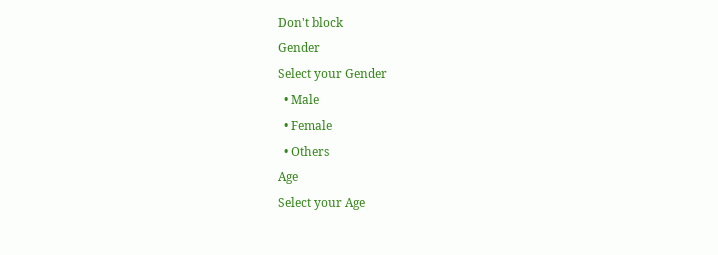Don't block
Gender
Select your Gender
  • Male
  • Female
  • Others
Age
Select your Age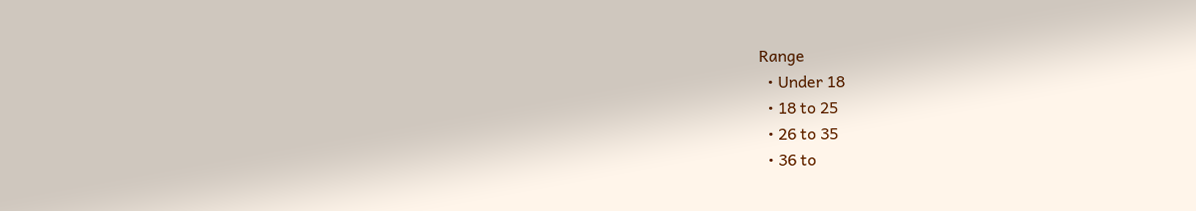Range
  • Under 18
  • 18 to 25
  • 26 to 35
  • 36 to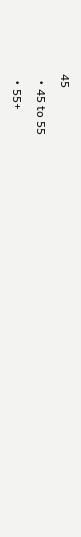45
  • 45 to 55
  • 55+